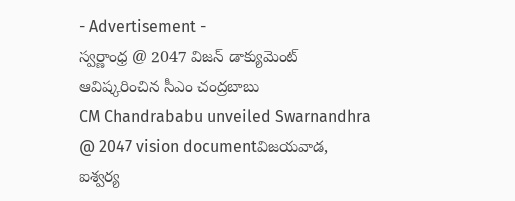- Advertisement -
స్వర్ణాంధ్ర @ 2047 విజన్ డాక్యుమెంట్ ఆవిష్కరించిన సీఎం చంద్రబాబు
CM Chandrababu unveiled Swarnandhra @ 2047 vision documentవిజయవాడ,
ఐశ్వర్య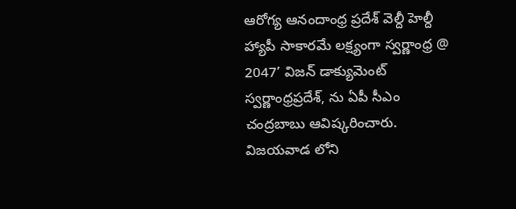ఆరోగ్య ఆనందాంధ్ర ప్రదేశ్ వెల్దీ హెల్దీ హ్యాపీ సాకారమే లక్ష్యంగా స్వర్ణాంధ్ర @ 2047’ విజన్ డాక్యుమెంట్ స్వర్ణాంధ్రప్రదేశ్, ను ఏపీ సీఎం చంద్రబాబు ఆవిష్కరించారు. విజయవాడ లోని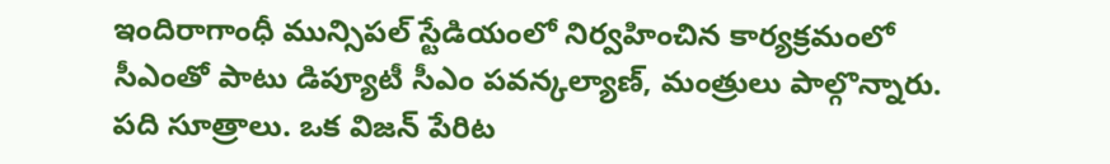ఇందిరాగాంధీ మున్సిపల్ స్టేడియంలో నిర్వహించిన కార్యక్రమంలో సీఎంతో పాటు డిప్యూటీ సీఎం పవన్కల్యాణ్, మంత్రులు పాల్గొన్నారు. పది సూత్రాలు. ఒక విజన్ పేరిట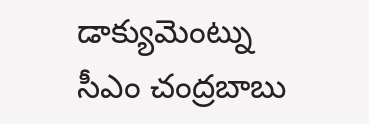డాక్యుమెంట్ను సీఎం చంద్రబాబు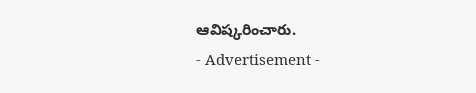ఆవిష్కరించారు.
- Advertisement -